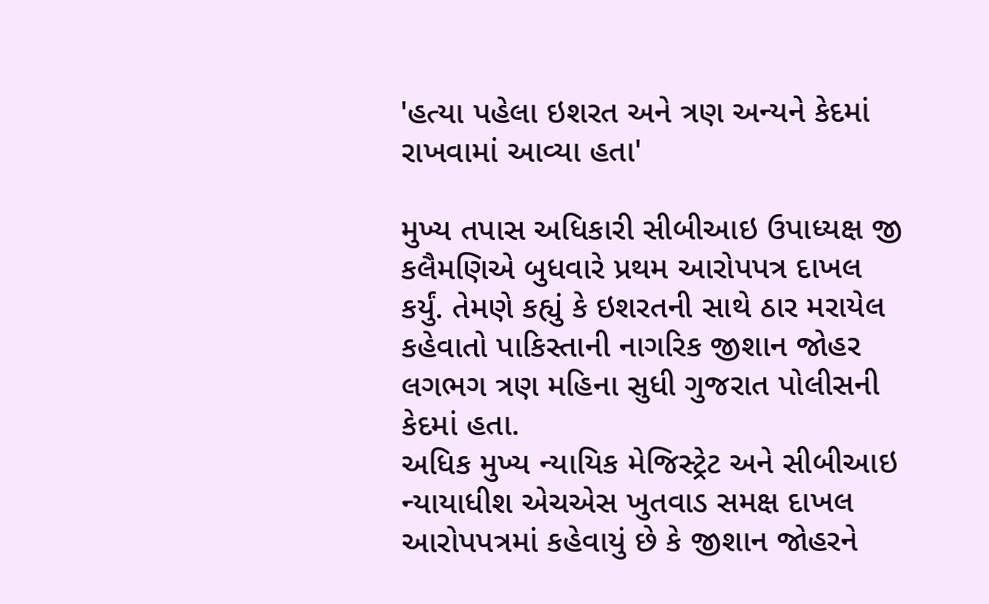'હત્યા પહેલા ઇશરત અને ત્રણ અન્યને કેદમાં રાખવામાં આવ્યા હતા'

મુખ્ય તપાસ અધિકારી સીબીઆઇ ઉપાધ્યક્ષ જી કલૈમણિએ બુધવારે પ્રથમ આરોપપત્ર દાખલ કર્યું. તેમણે કહ્યું કે ઇશરતની સાથે ઠાર મરાયેલ કહેવાતો પાકિસ્તાની નાગરિક જીશાન જોહર લગભગ ત્રણ મહિના સુધી ગુજરાત પોલીસની કેદમાં હતા.
અધિક મુખ્ય ન્યાયિક મેજિસ્ટ્રેટ અને સીબીઆઇ ન્યાયાધીશ એચએસ ખુતવાડ સમક્ષ દાખલ આરોપપત્રમાં કહેવાયું છે કે જીશાન જોહરને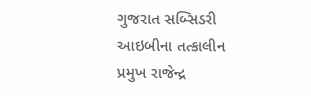ગુજરાત સબ્સિડરી આઇબીના તત્કાલીન પ્રમુખ રાજેન્દ્ર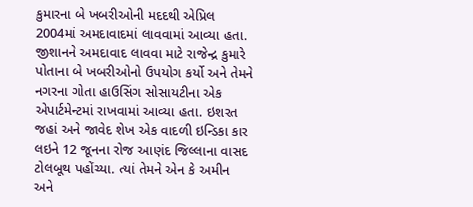કુમારના બે ખબરીઓની મદદથી એપ્રિલ 2004માં અમદાવાદમાં લાવવામાં આવ્યા હતા.
જીશાનને અમદાવાદ લાવવા માટે રાજેન્દ્ર કુમારે પોતાના બે ખબરીઓનો ઉપયોગ કર્યો અને તેમને નગરના ગોતા હાઉસિંગ સોસાયટીના એક એપાર્ટમેન્ટમાં રાખવામાં આવ્યા હતા. ઇશરત જહાં અને જાવેદ શેખ એક વાદળી ઇન્ડિકા કાર લઇને 12 જૂનના રોજ આણંદ જિલ્લાના વાસદ ટોલબૂથ પહોંચ્યા. ત્યાં તેમને એન કે અમીન અને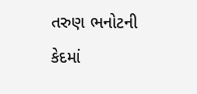તરુણ ભનોટની કેદમાં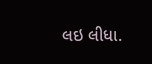લઇ લીધા.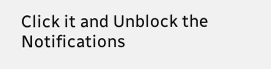Click it and Unblock the Notifications